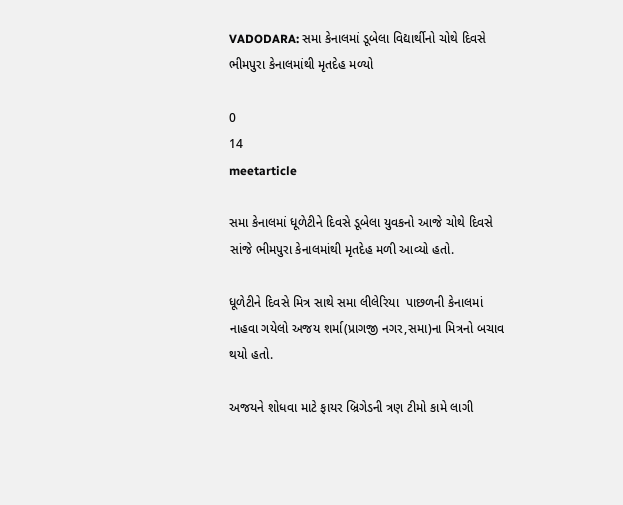VADODARA: સમા કેનાલમાં ડૂબેલા વિદ્યાર્થીનો ચોથે દિવસે ભીમપુરા કેનાલમાંથી મૃતદેહ મળ્યો

0
14
meetarticle

સમા કેનાલમાં ધૂળેટીને દિવસે ડૂબેલા યુવકનો આજે ચોથે દિવસે સાંજે ભીમપુરા કેનાલમાંથી મૃતદેહ મળી આવ્યો હતો.

ધૂળેટીને દિવસે મિત્ર સાથે સમા લીલેરિયા  પાછળની કેનાલમાં નાહવા ગયેલો અજય શર્મા(પ્રાગજી નગર,સમા)ના મિત્રનો બચાવ થયો હતો.

અજયને શોધવા માટે ફાયર બ્રિગેડની ત્રણ ટીમો કામે લાગી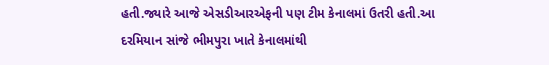હતી.જ્યારે આજે એસડીઆરએફની પણ ટીમ કેનાલમાં ઉતરી હતી.આ દરમિયાન સાંજે ભીમપુરા ખાતે કેનાલમાંથી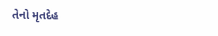તેનો મૃતદેહ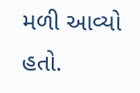મળી આવ્યો હતો.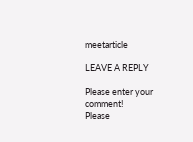meetarticle

LEAVE A REPLY

Please enter your comment!
Please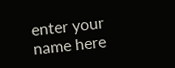enter your name here